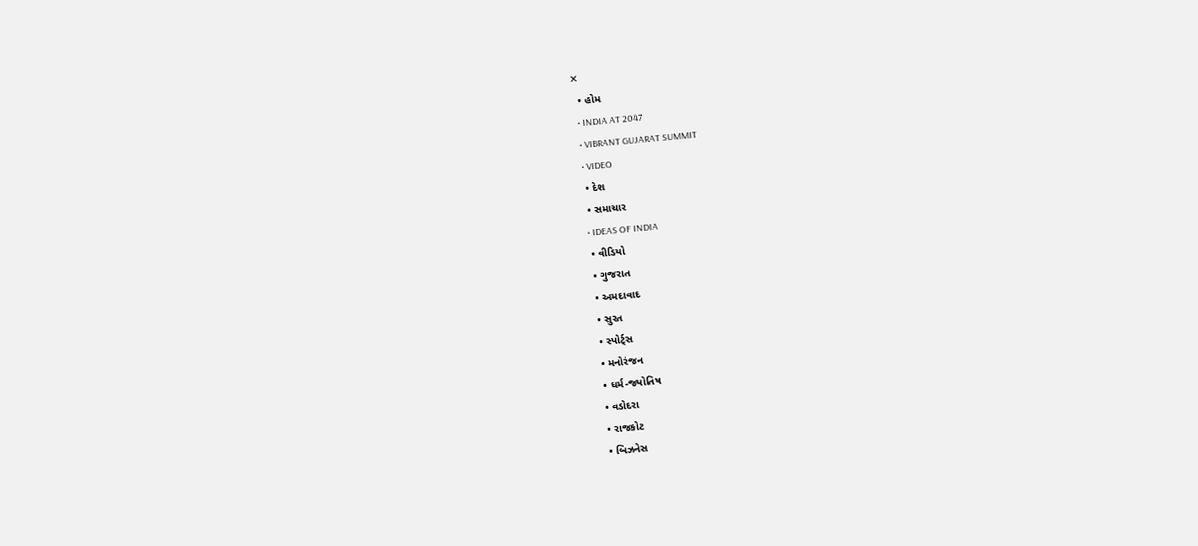✕
  • હોમ
  • INDIA AT 2047
  • VIBRANT GUJARAT SUMMIT
  • VIDEO
  • દેશ
  • સમાચાર
  • IDEAS OF INDIA
  • વીડિયો
  • ગુજરાત
  • અમદાવાદ
  • સુરત
  • સ્પોર્ટ્સ
  • મનોરંજન
  • ધર્મ-જ્યોતિષ
  • વડોદરા
  • રાજકોટ
  • બિઝનેસ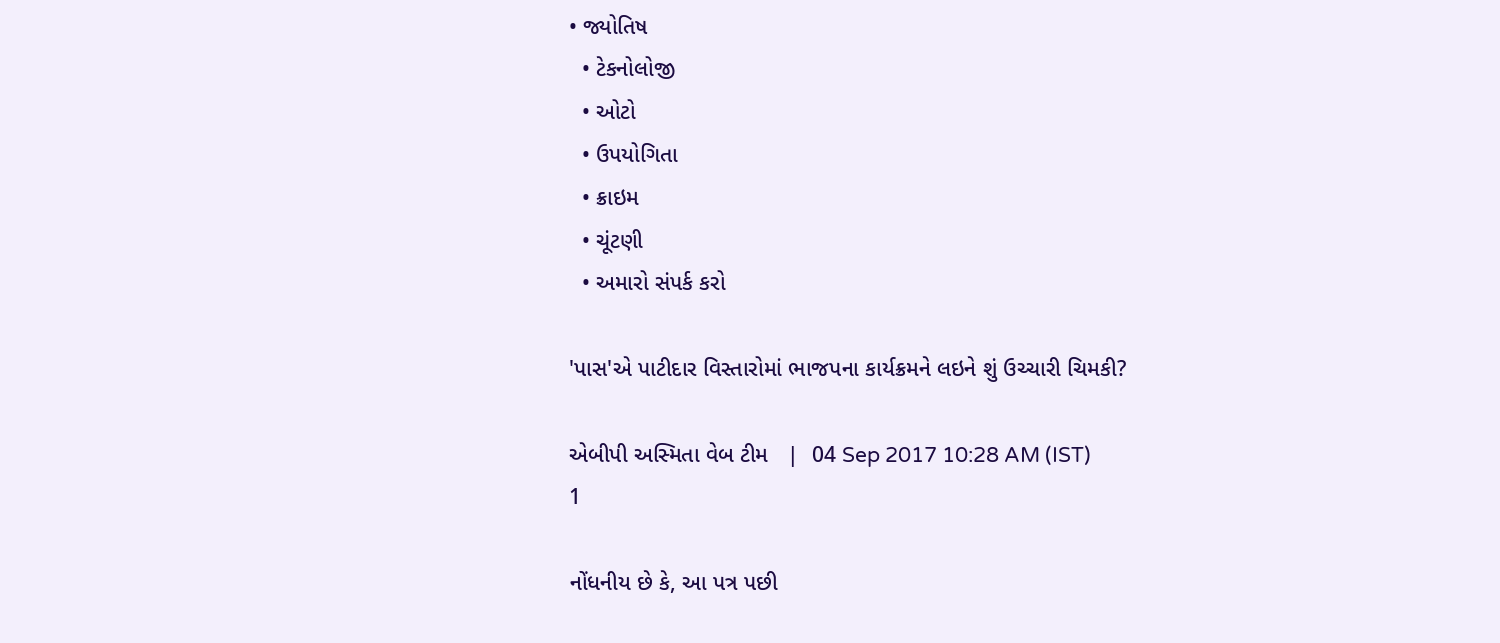• જ્યોતિષ
  • ટેકનોલોજી
  • ઓટો
  • ઉપયોગિતા
  • ક્રાઇમ
  • ચૂંટણી
  • અમારો સંપર્ક કરો

'પાસ'એ પાટીદાર વિસ્તારોમાં ભાજપના કાર્યક્રમને લઇને શું ઉચ્ચારી ચિમકી?

એબીપી અસ્મિતા વેબ ટીમ   |  04 Sep 2017 10:28 AM (IST)
1

નોંધનીય છે કે, આ પત્ર પછી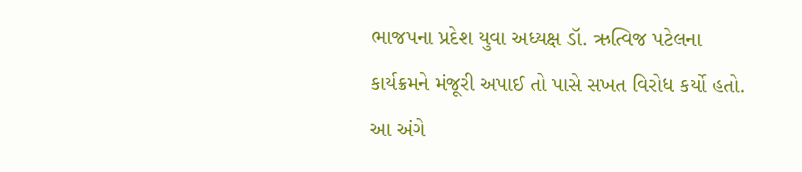ભાજપના પ્રદેશ યુવા અધ્યક્ષ ડૉ. ઋત્વિજ પટેલના કાર્યક્રમને મંજૂરી અપાઈ તો પાસે સખત વિરોધ કર્યો હતો. આ અંગે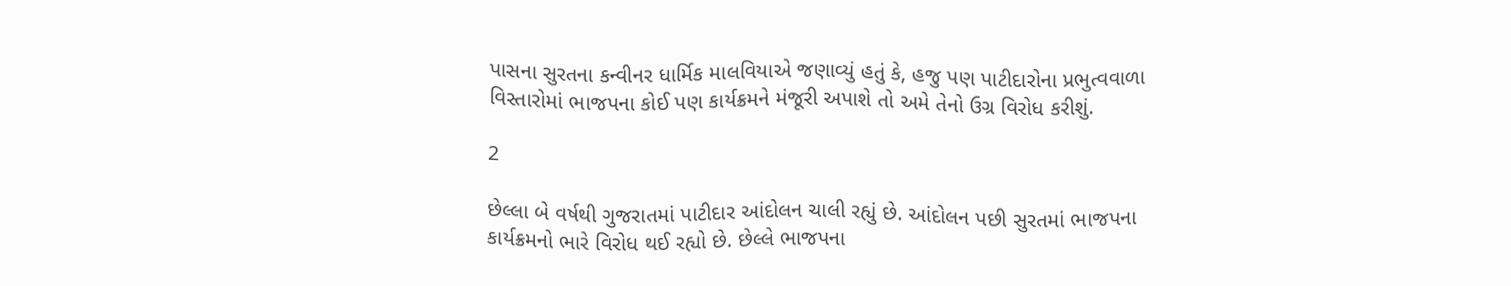પાસના સુરતના કન્વીનર ધાર્મિક માલવિયાએ જણાવ્યું હતું કે, હજુ પણ પાટીદારોના પ્રભુત્વવાળા વિસ્તારોમાં ભાજપના કોઈ પણ કાર્યક્રમને મંજૂરી અપાશે તો અમે તેનો ઉગ્ર વિરોધ કરીશું.

2

છેલ્લા બે વર્ષથી ગુજરાતમાં પાટીદાર આંદોલન ચાલી રહ્યું છે. આંદોલન પછી સુરતમાં ભાજપના કાર્યક્રમનો ભારે વિરોધ થઈ રહ્યો છે. છેલ્લે ભાજપના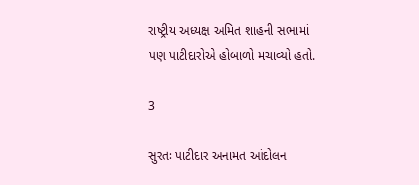રાષ્ટ્રીય અધ્યક્ષ અમિત શાહની સભામાં પણ પાટીદારોએ હોબાળો મચાવ્યો હતો.

3

સુરતઃ પાટીદાર અનામત આંદોલન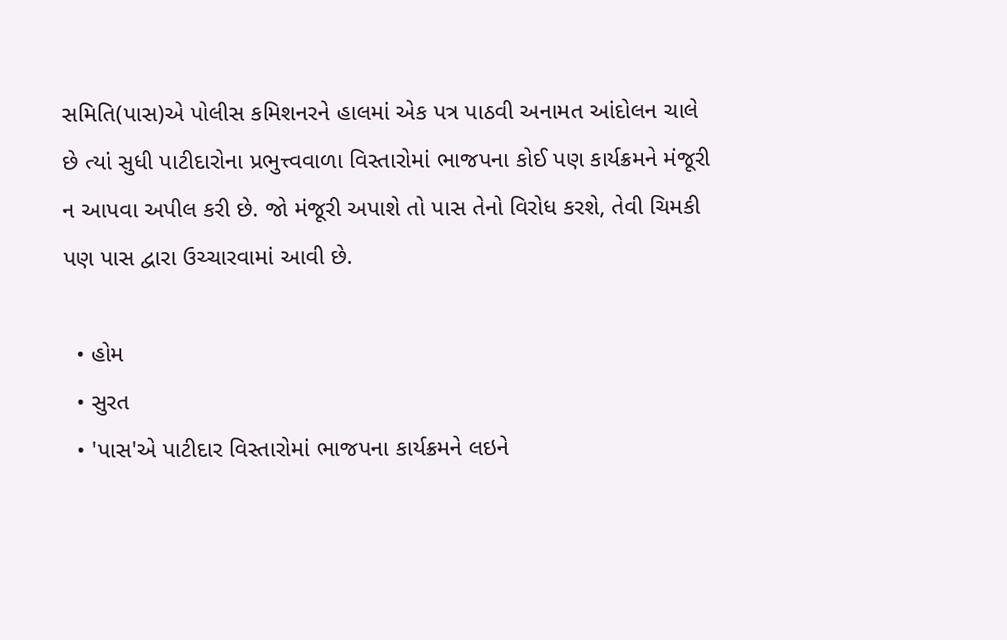સમિતિ(પાસ)એ પોલીસ કમિશનરને હાલમાં એક પત્ર પાઠવી અનામત આંદોલન ચાલે છે ત્યાં સુધી પાટીદારોના પ્રભુત્ત્વવાળા વિસ્તારોમાં ભાજપના કોઈ પણ કાર્યક્રમને મંજૂરી ન આપવા અપીલ કરી છે. જો મંજૂરી અપાશે તો પાસ તેનો વિરોધ કરશે, તેવી ચિમકી પણ પાસ દ્વારા ઉચ્ચારવામાં આવી છે.

  • હોમ
  • સુરત
  • 'પાસ'એ પાટીદાર વિસ્તારોમાં ભાજપના કાર્યક્રમને લઇને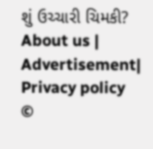શું ઉચ્ચારી ચિમકી?
About us | Advertisement| Privacy policy
©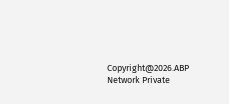Copyright@2026.ABP Network Private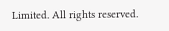Limited. All rights reserved.